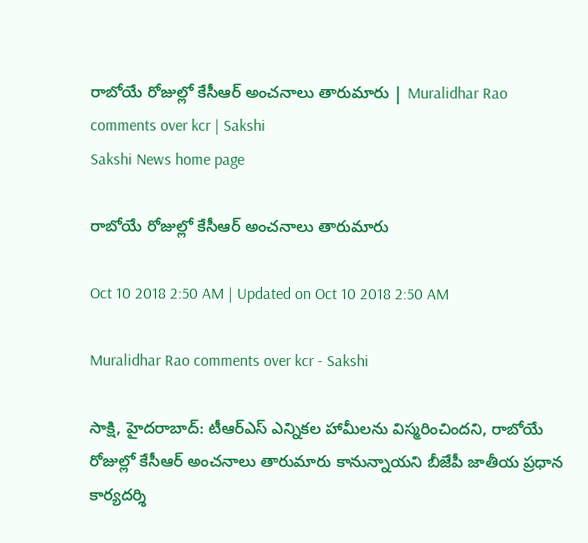రాబోయే రోజుల్లో కేసీఆర్‌ అంచనాలు తారుమారు | Muralidhar Rao comments over kcr | Sakshi
Sakshi News home page

రాబోయే రోజుల్లో కేసీఆర్‌ అంచనాలు తారుమారు

Oct 10 2018 2:50 AM | Updated on Oct 10 2018 2:50 AM

Muralidhar Rao comments over kcr - Sakshi

సాక్షి, హైదరాబాద్‌: టీఆర్‌ఎస్‌ ఎన్నికల హామీలను విస్మరించిందని, రాబోయే రోజుల్లో కేసీఆర్‌ అంచనాలు తారుమారు కానున్నాయని బీజేపీ జాతీయ ప్రధాన కార్యదర్శి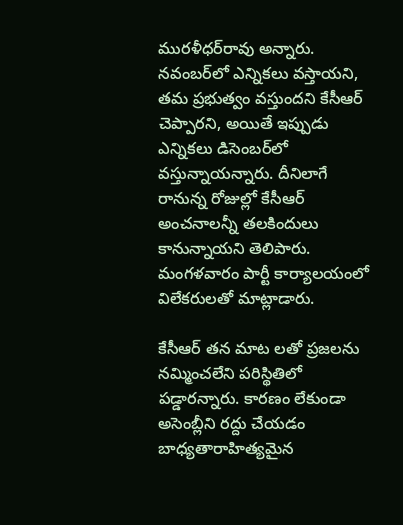మురళీధర్‌రావు అన్నారు. నవంబర్‌లో ఎన్నికలు వస్తాయని, తమ ప్రభుత్వం వస్తుందని కేసీఆర్‌ చెప్పారని, అయితే ఇప్పుడు ఎన్నికలు డిసెంబర్‌లో వస్తున్నాయన్నారు. దీనిలాగే రానున్న రోజుల్లో కేసీఆర్‌ అంచనాలన్నీ తలకిందులు కానున్నాయని తెలిపారు. మంగళవారం పార్టీ కార్యాలయంలో విలేకరులతో మాట్లాడారు.

కేసీఆర్‌ తన మాట లతో ప్రజలను నమ్మించలేని పరిస్థితిలో పడ్డారన్నారు. కారణం లేకుండా అసెంబ్లీని రద్దు చేయడం బాధ్యతారాహిత్యమైన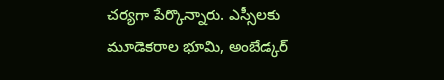చర్యగా పేర్కొన్నారు. ఎస్సీలకు మూడెకరాల భూమి, అంబేడ్కర్‌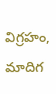విగ్రహం, మాదిగ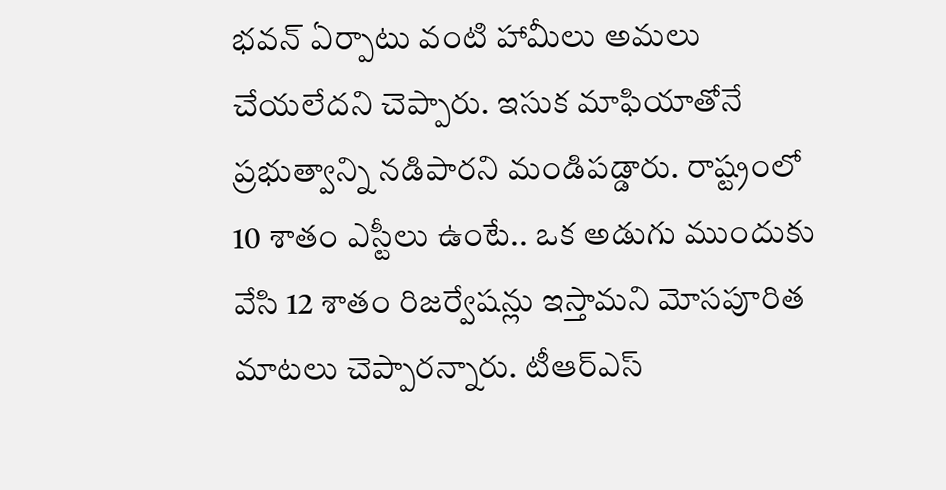భవన్‌ ఏర్పాటు వంటి హామీలు అమలు చేయలేదని చెప్పారు. ఇసుక మాఫియాతోనే ప్రభుత్వాన్ని నడిపారని మండిపడ్డారు. రాష్ట్రంలో 10 శాతం ఎస్టీలు ఉంటే.. ఒక అడుగు ముందుకు వేసి 12 శాతం రిజర్వేషన్లు ఇస్తామని మోసపూరిత మాటలు చెప్పారన్నారు. టీఆర్‌ఎస్‌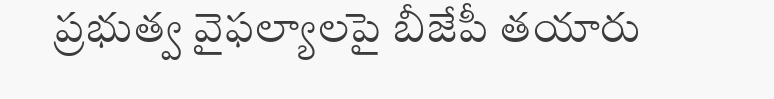ప్రభుత్వ వైఫల్యాలపై బీజేపీ తయారు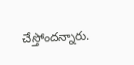చేస్తోందన్నారు.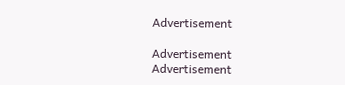Advertisement

Advertisement
Advertisement